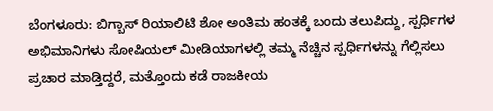ಬೆಂಗಳೂರು: ಬಿಗ್ಬಾಸ್ ರಿಯಾಲಿಟಿ ಶೋ ಅಂತಿಮ ಹಂತಕ್ಕೆ ಬಂದು ತಲುಪಿದ್ದು, ಸ್ಪರ್ಧಿಗಳ ಅಭಿಮಾನಿಗಳು ಸೋಷಿಯಲ್ ಮೀಡಿಯಾಗಳಲ್ಲಿ ತಮ್ಮ ನೆಚ್ಚಿನ ಸ್ಪರ್ಧಿಗಳನ್ನು ಗೆಲ್ಲಿಸಲು ಪ್ರಚಾರ ಮಾಡ್ತಿದ್ದರೆ, ಮತ್ತೊಂದು ಕಡೆ ರಾಜಕೀಯ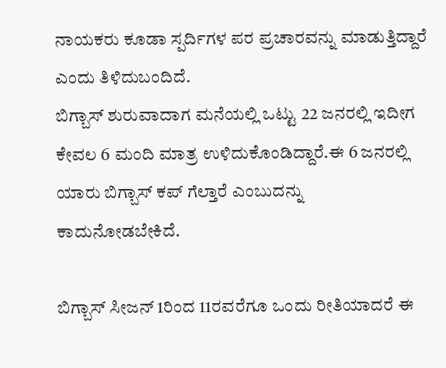ನಾಯಕರು ಕೂಡಾ ಸ್ಪರ್ದಿಗಳ ಪರ ಪ್ರಚಾರವನ್ನು ಮಾಡುತ್ತಿದ್ದಾರೆ ಎಂದು ತಿಳಿದುಬಂದಿದೆ.
ಬಿಗ್ಬಾಸ್ ಶುರುವಾದಾಗ ಮನೆಯಲ್ಲಿ ಒಟ್ಟು 22 ಜನರಲ್ಲಿ ಇದೀಗ ಕೇವಲ 6 ಮಂದಿ ಮಾತ್ರ ಉಳಿದುಕೊಂಡಿದ್ದಾರೆ.ಈ 6 ಜನರಲ್ಲಿ ಯಾರು ಬಿಗ್ಬಾಸ್ ಕಪ್ ಗೆಲ್ತಾರೆ ಎಂಬುದನ್ನು ಕಾದುನೋಡಬೇಕಿದೆ.

ಬಿಗ್ಬಾಸ್ ಸೀಜನ್ 1ರಿಂದ 11ರವರೆಗೂ ಒಂದು ರೀತಿಯಾದರೆ ಈ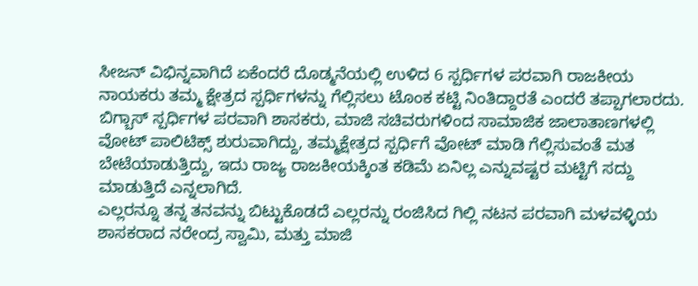ಸೀಜನ್ ವಿಭಿನ್ನವಾಗಿದೆ ಏಕೆಂದರೆ ದೊಡ್ಮನೆಯಲ್ಲಿ ಉಳಿದ 6 ಸ್ಪರ್ಧಿಗಳ ಪರವಾಗಿ ರಾಜಕೀಯ ನಾಯಕರು ತಮ್ಮ ಕ್ಷೇತ್ರದ ಸ್ಪರ್ಧಿಗಳನ್ನು ಗೆಲ್ಲಿಸಲು ಟೊಂಕ ಕಟ್ಟಿ ನಿಂತಿದ್ದಾರತೆ ಎಂದರೆ ತಪ್ಪಾಗಲಾರದು.
ಬಿಗ್ಬಾಸ್ ಸ್ಪರ್ಧಿಗಳ ಪರವಾಗಿ ಶಾಸಕರು, ಮಾಜಿ ಸಚಿವರುಗಳಿಂದ ಸಾಮಾಜಿಕ ಜಾಲಾತಾಣಗಳಲ್ಲಿ ವೋಟ್ ಪಾಲಿಟಿಕ್ಸ್ ಶುರುವಾಗಿದ್ದು, ತಮ್ಮಕ್ಷೇತ್ರದ ಸ್ಪರ್ಧಿಗೆ ವೋಟ್ ಮಾಡಿ ಗೆಲ್ಲಿಸುವಂತೆ ಮತ ಬೇಟೆಯಾಡುತ್ತಿದ್ದು, ಇದು ರಾಜ್ಯ ರಾಜಕೀಯಕ್ಕಿಂತ ಕಡಿಮೆ ಏನಿಲ್ಲ ಎನ್ನುವಷ್ಟರ ಮಟ್ಟಿಗೆ ಸದ್ದು ಮಾಡುತ್ತಿದೆ ಎನ್ನಲಾಗಿದೆ.
ಎಲ್ಲರನ್ನೂ ತನ್ನ ತನವನ್ನು ಬಿಟ್ಟುಕೊಡದೆ ಎಲ್ಲರನ್ನು ರಂಜಿಸಿದ ಗಿಲ್ಲಿ ನಟನ ಪರವಾಗಿ ಮಳವಳ್ಳಿಯ ಶಾಸಕರಾದ ನರೇಂದ್ರ ಸ್ವಾಮಿ, ಮತ್ತು ಮಾಜಿ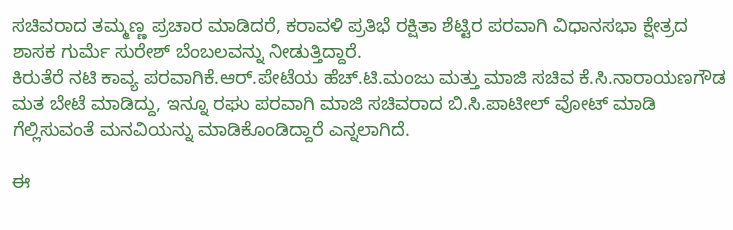ಸಚಿವರಾದ ತಮ್ಮಣ್ಣ ಪ್ರಚಾರ ಮಾಡಿದರೆ, ಕರಾವಳಿ ಪ್ರತಿಭೆ ರಕ್ಷಿತಾ ಶೆಟ್ಟಿರ ಪರವಾಗಿ ವಿಧಾನಸಭಾ ಕ್ಷೇತ್ರದ ಶಾಸಕ ಗುರ್ಮೆ ಸುರೇಶ್ ಬೆಂಬಲವನ್ನು ನೀಡುತ್ತಿದ್ದಾರೆ.
ಕಿರುತೆರೆ ನಟಿ ಕಾವ್ಯ ಪರವಾಗಿಕೆ.ಆರ್.ಪೇಟೆಯ ಹೆಚ್.ಟಿ.ಮಂಜು ಮತ್ತು ಮಾಜಿ ಸಚಿವ ಕೆ.ಸಿ.ನಾರಾಯಣಗೌಡ ಮತ ಬೇಟೆ ಮಾಡಿದ್ದು, ಇನ್ನೂ ರಘು ಪರವಾಗಿ ಮಾಜಿ ಸಚಿವರಾದ ಬಿ.ಸಿ.ಪಾಟೀಲ್ ವೋಟ್ ಮಾಡಿ ಗೆಲ್ಲಿಸುವಂತೆ ಮನವಿಯನ್ನು ಮಾಡಿಕೊಂಡಿದ್ದಾರೆ ಎನ್ನಲಾಗಿದೆ.

ಈ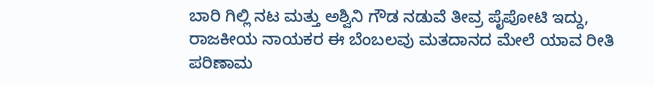ಬಾರಿ ಗಿಲ್ಲಿ ನಟ ಮತ್ತು ಅಶ್ವಿನಿ ಗೌಡ ನಡುವೆ ತೀವ್ರ ಪೈಪೋಟಿ ಇದ್ದು, ರಾಜಕೀಯ ನಾಯಕರ ಈ ಬೆಂಬಲವು ಮತದಾನದ ಮೇಲೆ ಯಾವ ರೀತಿ ಪರಿಣಾಮ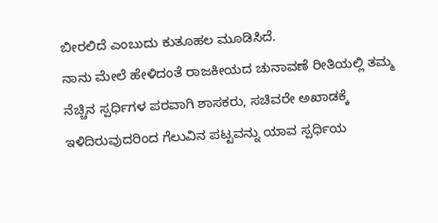ಬೀರಲಿದೆ ಎಂಬುದು ಕುತೂಹಲ ಮೂಡಿಸಿದೆ.
ನಾನು ಮೇಲೆ ಹೇಳಿದಂತೆ ರಾಜಕೀಯದ ಚುನಾವಣೆ ರೀತಿಯಲ್ಲಿ ತಮ್ಮ ನೆಚ್ಚಿನ ಸ್ಪರ್ಧಿಗಳ ಪರವಾಗಿ ಶಾಸಕರು, ಸಚಿವರೇ ಅಖಾಡಕ್ಕೆ ಇಳಿದಿರುವುದರಿಂದ ಗೆಲುವಿನ ಪಟ್ಟವನ್ನು ಯಾವ ಸ್ಪರ್ಧಿಯ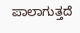ಪಾಲಾಗುತ್ತದೆ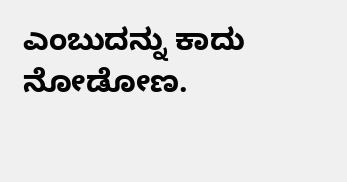ಎಂಬುದನ್ನು ಕಾದು ನೋಡೋಣ.